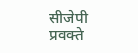सीजेपी प्रवक्ते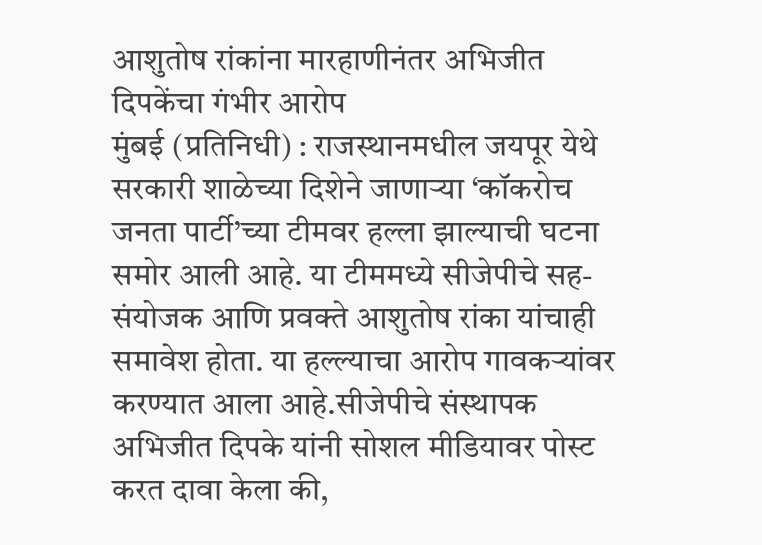आशुतोष रांकांना मारहाणीनंतर अभिजीत दिपकेंचा गंभीर आरोप
मुंबई (प्रतिनिधी) : राजस्थानमधील जयपूर येथे सरकारी शाळेच्या दिशेने जाणाऱ्या ‘कॉकरोच जनता पार्टी’च्या टीमवर हल्ला झाल्याची घटना समोर आली आहे. या टीममध्ये सीजेपीचे सह-संयोजक आणि प्रवक्ते आशुतोष रांका यांचाही समावेश होता. या हल्ल्याचा आरोप गावकऱ्यांवर करण्यात आला आहे.सीजेपीचे संस्थापक अभिजीत दिपके यांनी सोशल मीडियावर पोस्ट करत दावा केला की,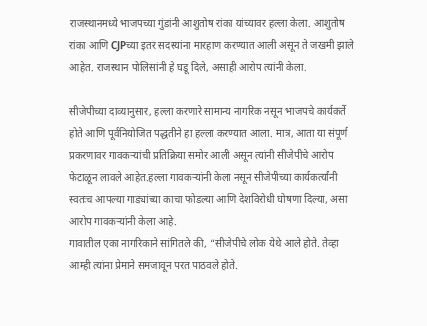राजस्थानमध्ये भाजपच्या गुंडांनी आशुतोष रांका यांच्यावर हल्ला केला. आशुतोष रांका आणि CJPच्या इतर सदस्यांना मारहाण करण्यात आली असून ते जखमी झाले आहेत. राजस्थान पोलिसांनी हे घडू दिले, असाही आरोप त्यांनी केला.

सीजेपीच्या दाव्यानुसार, हल्ला करणारे सामान्य नागरिक नसून भाजपचे कार्यकर्ते होते आणि पूर्वनियोजित पद्धतीने हा हल्ला करण्यात आला. मात्र, आता या संपूर्ण प्रकरणावर गावकऱ्यांची प्रतिक्रिया समोर आली असून त्यांनी सीजेपीचे आरोप फेटाळून लावले आहेत.हल्ला गावकऱ्यांनी केला नसून सीजेपीच्या कार्यकर्त्यांनी स्वतःच आपल्या गाड्यांच्या काचा फोडल्या आणि देशविरोधी घोषणा दिल्या, असा आरोप गावकऱ्यांनी केला आहे.
गावातील एका नागरिकाने सांगितले की, “सीजेपीचे लोक येथे आले होते. तेव्हा आम्ही त्यांना प्रेमाने समजावून परत पाठवले होते.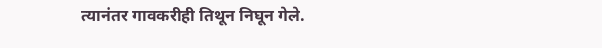त्यानंतर गावकरीही तिथून निघून गेले.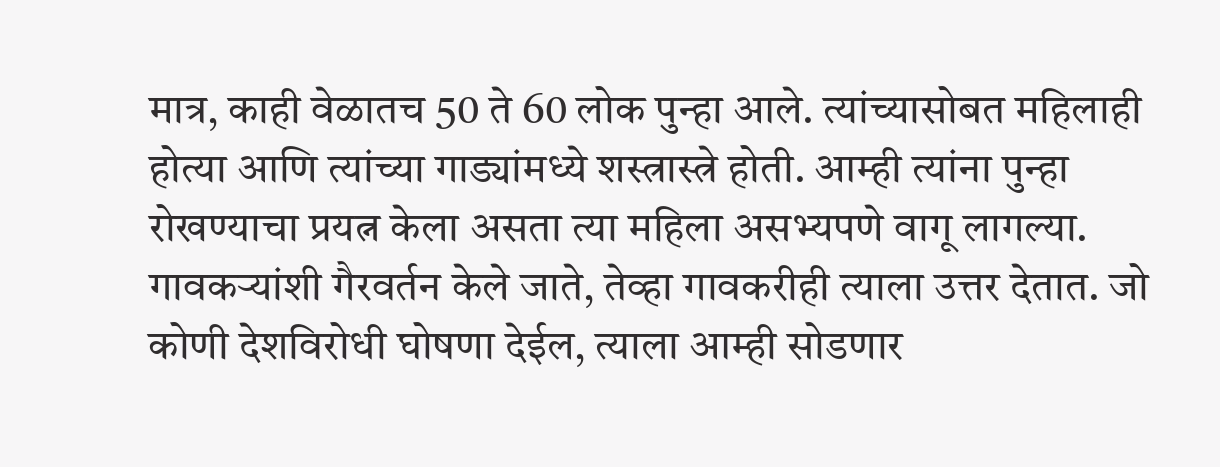मात्र, काही वेळातच 50 ते 60 लोक पुन्हा आले. त्यांच्यासोबत महिलाही होत्या आणि त्यांच्या गाड्यांमध्ये शस्त्रास्त्रे होती. आम्ही त्यांना पुन्हा रोखण्याचा प्रयत्न केला असता त्या महिला असभ्यपणे वागू लागल्या. गावकऱ्यांशी गैरवर्तन केले जाते, तेव्हा गावकरीही त्याला उत्तर देतात. जो कोणी देशविरोधी घोषणा देईल, त्याला आम्ही सोडणार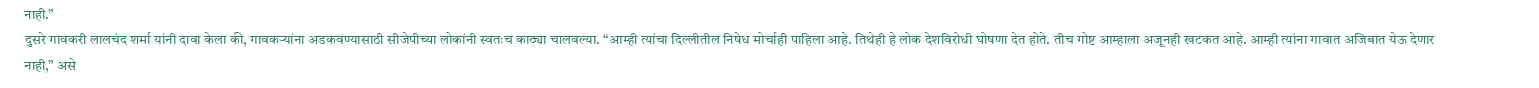नाही.”
दुसरे गावकरी लालचंद शर्मा यांनी दावा केला की, गावकऱ्यांना अडकवण्यासाठी सीजेपीच्या लोकांनी स्वतःच काठ्या चालवल्या. “आम्ही त्यांचा दिल्लीतील निषेध मोर्चाही पाहिला आहे. तिथेही हे लोक देशविरोधी घोषणा देत होते. तीच गोष्ट आम्हाला अजूनही खटकत आहे. आम्ही त्यांना गावात अजिबात येऊ देणार नाही,” असे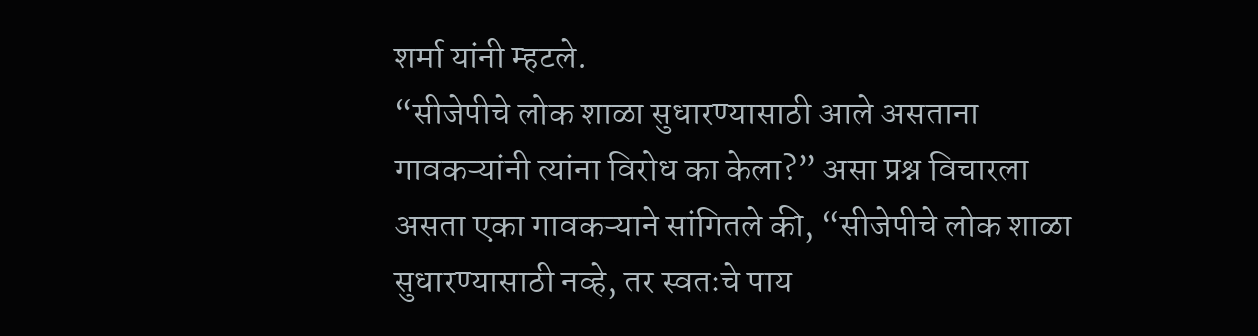शर्मा यांनी म्हटले.
“सीजेपीचे लोक शाळा सुधारण्यासाठी आले असताना गावकऱ्यांनी त्यांना विरोध का केला?” असा प्रश्न विचारला असता एका गावकऱ्याने सांगितले की, “सीजेपीचे लोक शाळा सुधारण्यासाठी नव्हे, तर स्वतःचे पाय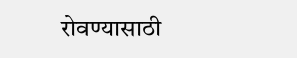रोवण्यासाठी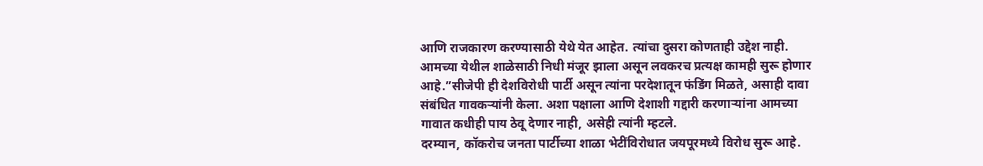आणि राजकारण करण्यासाठी येथे येत आहेत. त्यांचा दुसरा कोणताही उद्देश नाही. आमच्या येथील शाळेसाठी निधी मंजूर झाला असून लवकरच प्रत्यक्ष कामही सुरू होणार आहे.”सीजेपी ही देशविरोधी पार्टी असून त्यांना परदेशातून फंडिंग मिळते, असाही दावा संबंधित गावकऱ्यांनी केला. अशा पक्षाला आणि देशाशी गद्दारी करणाऱ्यांना आमच्या गावात कधीही पाय ठेवू देणार नाही, असेही त्यांनी म्हटले.
दरम्यान, कॉकरोच जनता पार्टीच्या शाळा भेटींविरोधात जयपूरमध्ये विरोध सुरू आहे.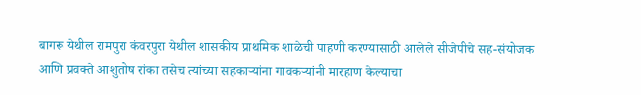बागरू येथील रामपुरा कंवरपुरा येथील शासकीय प्राथमिक शाळेची पाहणी करण्यासाठी आलेले सीजेपीचे सह-संयोजक आणि प्रवक्ते आशुतोष रांका तसेच त्यांच्या सहकाऱ्यांना गावकऱ्यांनी मारहाण केल्याचा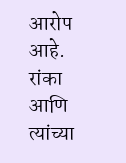आरोप आहे. रांका आणि त्यांच्या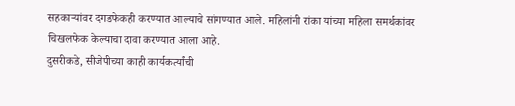सहकाऱ्यांवर दगडफेकही करण्यात आल्याचे सांगण्यात आले. महिलांनी रांका यांच्या महिला समर्थकांवर चिखलफेक केल्याचा दावा करण्यात आला आहे.
दुसरीकडे, सीजेपीच्या काही कार्यकर्त्यांची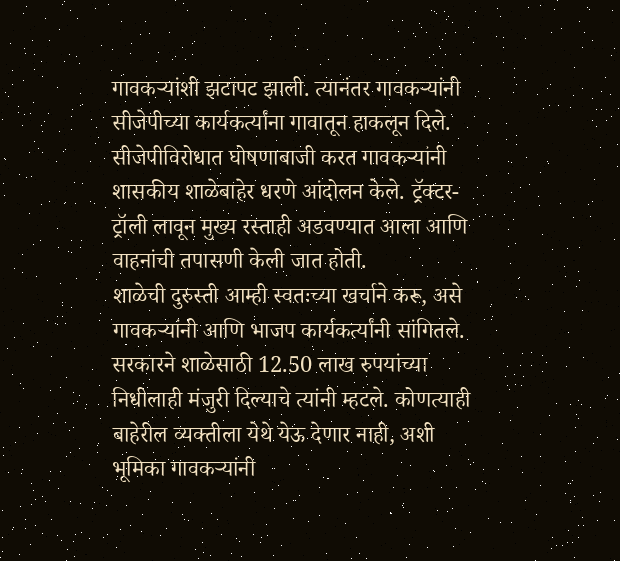गावकऱ्यांशी झटापट झाली. त्यानंतर गावकऱ्यांनी सीजेपीच्या कार्यकर्त्यांना गावातून हाकलून दिले. सीजेपीविरोधात घोषणाबाजी करत गावकऱ्यांनी शासकीय शाळेबाहेर धरणे आंदोलन केले. ट्रॅक्टर-ट्रॉली लावून मुख्य रस्ताही अडवण्यात आला आणि वाहनांची तपासणी केली जात होती.
शाळेची दुरुस्ती आम्ही स्वतःच्या खर्चाने करू, असे गावकऱ्यांनी आणि भाजप कार्यकर्त्यांनी सांगितले. सरकारने शाळेसाठी 12.50 लाख रुपयांच्या निधीलाही मंजुरी दिल्याचे त्यांनी म्हटले. कोणत्याही बाहेरील व्यक्तीला येथे येऊ देणार नाही, अशी भूमिका गावकऱ्यांनी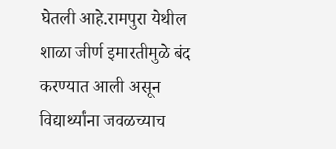घेतली आहे.रामपुरा येथील शाळा जीर्ण इमारतीमुळे बंद करण्यात आली असून विद्यार्थ्यांना जवळच्याच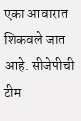एका आवारात शिकवले जात आहे. सीजेपीची टीम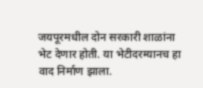जयपूरमधील दोन सरकारी शाळांना भेट देणार होती. या भेटीदरम्यानच हा वाद निर्माण झाला.